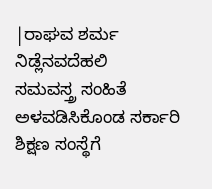|ರಾಘವ ಶರ್ಮ ನಿಡ್ಲೆನವದೆಹಲಿ
ಸಮವಸ್ತ್ರ ಸಂಹಿತೆ ಅಳವಡಿಸಿಕೊಂಡ ಸರ್ಕಾರಿ ಶಿಕ್ಷಣ ಸಂಸ್ಥೆಗೆ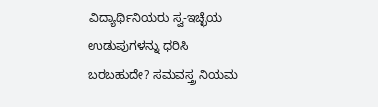ವಿದ್ಯಾರ್ಥಿನಿಯರು ಸ್ವ-ಇಚ್ಛೆಯ ಉಡುಪುಗಳನ್ನು ಧರಿಸಿ ಬರಬಹುದೇ? ಸಮವಸ್ತ್ರ ನಿಯಮ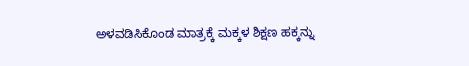ಅಳವಡಿಸಿಕೊಂಡ ಮಾತ್ರಕ್ಕೆ ಮಕ್ಕಳ ಶಿಕ್ಷಣ ಹಕ್ಕನ್ನು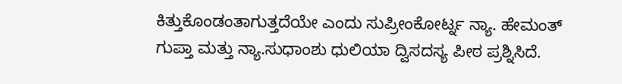ಕಿತ್ತುಕೊಂಡಂತಾಗುತ್ತದೆಯೇ ಎಂದು ಸುಪ್ರೀಂಕೋರ್ಟ್ನ ನ್ಯಾ. ಹೇಮಂತ್ ಗುಪ್ತಾ ಮತ್ತು ನ್ಯಾ.ಸುಧಾಂಶು ಧುಲಿಯಾ ದ್ವಿಸದಸ್ಯ ಪೀಠ ಪ್ರಶ್ನಿಸಿದೆ.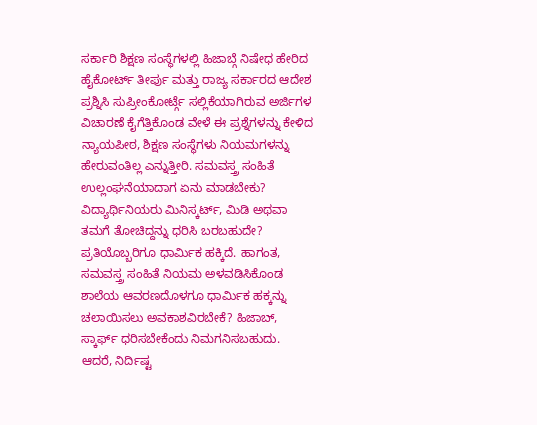ಸರ್ಕಾರಿ ಶಿಕ್ಷಣ ಸಂಸ್ಥೆಗಳಲ್ಲಿ ಹಿಜಾಬ್ಗೆ ನಿಷೇಧ ಹೇರಿದ ಹೈಕೋರ್ಟ್ ತೀರ್ಪು ಮತ್ತು ರಾಜ್ಯ ಸರ್ಕಾರದ ಆದೇಶ ಪ್ರಶ್ನಿಸಿ ಸುಪ್ರೀಂಕೋರ್ಟ್ಗೆ ಸಲ್ಲಿಕೆಯಾಗಿರುವ ಅರ್ಜಿಗಳ ವಿಚಾರಣೆ ಕೈಗೆತ್ತಿಕೊಂಡ ವೇಳೆ ಈ ಪ್ರಶ್ನೆಗಳನ್ನು ಕೇಳಿದ ನ್ಯಾಯಪೀಠ, ಶಿಕ್ಷಣ ಸಂಸ್ಥೆಗಳು ನಿಯಮಗಳನ್ನು ಹೇರುವಂತಿಲ್ಲ ಎನ್ನುತ್ತೀರಿ. ಸಮವಸ್ತ್ರ ಸಂಹಿತೆ ಉಲ್ಲಂಘನೆಯಾದಾಗ ಏನು ಮಾಡಬೇಕು? ವಿದ್ಯಾರ್ಥಿನಿಯರು ಮಿನಿಸ್ಕರ್ಟ್, ಮಿಡಿ ಅಥವಾ ತಮಗೆ ತೋಚಿದ್ದನ್ನು ಧರಿಸಿ ಬರಬಹುದೇ? ಪ್ರತಿಯೊಬ್ಬರಿಗೂ ಧಾರ್ವಿುಕ ಹಕ್ಕಿದೆ. ಹಾಗಂತ, ಸಮವಸ್ತ್ರ ಸಂಹಿತೆ ನಿಯಮ ಅಳವಡಿಸಿಕೊಂಡ ಶಾಲೆಯ ಆವರಣದೊಳಗೂ ಧಾರ್ವಿುಕ ಹಕ್ಕನ್ನು ಚಲಾಯಿಸಲು ಅವಕಾಶವಿರಬೇಕೆ? ಹಿಜಾಬ್, ಸ್ಕಾರ್ಫ್ ಧರಿಸಬೇಕೆಂದು ನಿಮಗನಿಸಬಹುದು. ಆದರೆ, ನಿರ್ದಿಷ್ಟ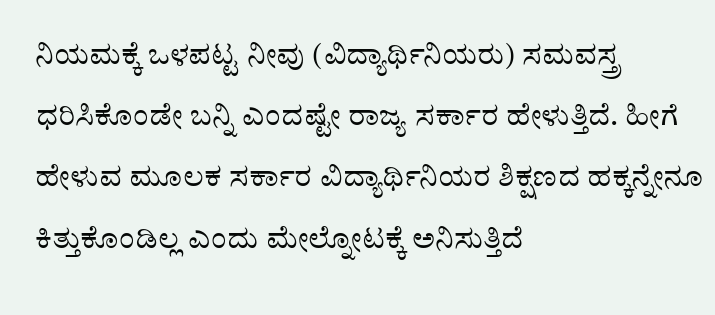ನಿಯಮಕ್ಕೆ ಒಳಪಟ್ಟ ನೀವು (ವಿದ್ಯಾರ್ಥಿನಿಯರು) ಸಮವಸ್ತ್ರ ಧರಿಸಿಕೊಂಡೇ ಬನ್ನಿ ಎಂದಷ್ಟೇ ರಾಜ್ಯ ಸರ್ಕಾರ ಹೇಳುತ್ತಿದೆ. ಹೀಗೆ ಹೇಳುವ ಮೂಲಕ ಸರ್ಕಾರ ವಿದ್ಯಾರ್ಥಿನಿಯರ ಶಿಕ್ಷಣದ ಹಕ್ಕನ್ನೇನೂ ಕಿತ್ತುಕೊಂಡಿಲ್ಲ ಎಂದು ಮೇಲ್ನೋಟಕ್ಕೆ ಅನಿಸುತ್ತಿದೆ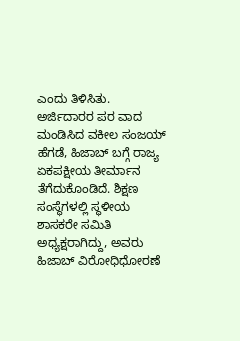ಎಂದು ತಿಳಿಸಿತು.
ಅರ್ಜಿದಾರರ ಪರ ವಾದ ಮಂಡಿಸಿದ ವಕೀಲ ಸಂಜಯ್ ಹೆಗಡೆ, ಹಿಜಾಬ್ ಬಗ್ಗೆ ರಾಜ್ಯ ಏಕಪಕ್ಷೀಯ ತೀರ್ಮಾನ ತೆಗೆದುಕೊಂಡಿದೆ. ಶಿಕ್ಷಣ ಸಂಸ್ಥೆಗಳಲ್ಲಿ ಸ್ಥಳೀಯ ಶಾಸಕರೇ ಸಮಿತಿ ಅಧ್ಯಕ್ಷರಾಗಿದ್ದು, ಅವರು ಹಿಜಾಬ್ ವಿರೋಧಿಧೋರಣೆ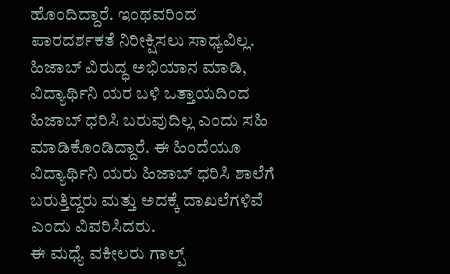ಹೊಂದಿದ್ದಾರೆ. ಇಂಥವರಿಂದ ಪಾರದರ್ಶಕತೆ ನಿರೀಕ್ಷಿಸಲು ಸಾಧ್ಯವಿಲ್ಲ. ಹಿಜಾಬ್ ವಿರುದ್ಧ ಅಭಿಯಾನ ಮಾಡಿ, ವಿದ್ಯಾರ್ಥಿನಿ ಯರ ಬಳಿ ಒತ್ತಾಯದಿಂದ ಹಿಜಾಬ್ ಧರಿಸಿ ಬರುವುದಿಲ್ಲ ಎಂದು ಸಹಿ ಮಾಡಿಕೊಂಡಿದ್ದಾರೆ. ಈ ಹಿಂದೆಯೂ ವಿದ್ಯಾರ್ಥಿನಿ ಯರು ಹಿಜಾಬ್ ಧರಿಸಿ ಶಾಲೆಗೆ ಬರುತ್ತಿದ್ದರು ಮತ್ತು ಅದಕ್ಕೆ ದಾಖಲೆಗಳಿವೆ ಎಂದು ವಿವರಿಸಿದರು.
ಈ ಮಧ್ಯೆ ವಕೀಲರು ಗಾಲ್ಪ್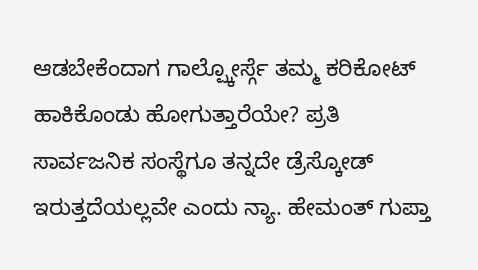ಆಡಬೇಕೆಂದಾಗ ಗಾಲ್ಪ್ಕೋರ್ಸ್ಗೆ ತಮ್ಮ ಕರಿಕೋಟ್ ಹಾಕಿಕೊಂಡು ಹೋಗುತ್ತಾರೆಯೇ? ಪ್ರತಿ ಸಾರ್ವಜನಿಕ ಸಂಸ್ಥೆಗೂ ತನ್ನದೇ ಡ್ರೆಸ್ಕೋಡ್ ಇರುತ್ತದೆಯಲ್ಲವೇ ಎಂದು ನ್ಯಾ. ಹೇಮಂತ್ ಗುಪ್ತಾ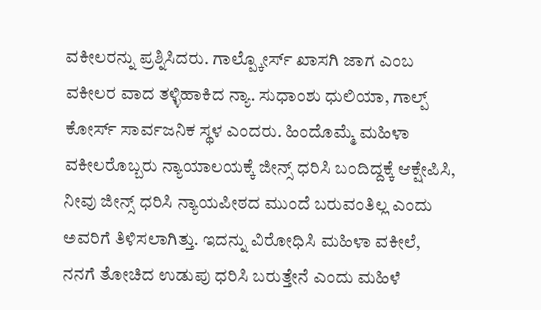ವಕೀಲರನ್ನು ಪ್ರಶ್ನಿಸಿದರು. ಗಾಲ್ಪ್ಕೋರ್ಸ್ ಖಾಸಗಿ ಜಾಗ ಎಂಬ ವಕೀಲರ ವಾದ ತಳ್ಳಿಹಾಕಿದ ನ್ಯಾ. ಸುಧಾಂಶು ಧುಲಿಯಾ, ಗಾಲ್ಪ್ ಕೋರ್ಸ್ ಸಾರ್ವಜನಿಕ ಸ್ಥಳ ಎಂದರು. ಹಿಂದೊಮ್ಮೆ ಮಹಿಳಾ ವಕೀಲರೊಬ್ಬರು ನ್ಯಾಯಾಲಯಕ್ಕೆ ಜೀನ್ಸ್ ಧರಿಸಿ ಬಂದಿದ್ದಕ್ಕೆ ಆಕ್ಷೇಪಿಸಿ, ನೀವು ಜೀನ್ಸ್ ಧರಿಸಿ ನ್ಯಾಯಪೀಠದ ಮುಂದೆ ಬರುವಂತಿಲ್ಲ ಎಂದು ಅವರಿಗೆ ತಿಳಿಸಲಾಗಿತ್ತು. ಇದನ್ನು ವಿರೋಧಿಸಿ ಮಹಿಳಾ ವಕೀಲೆ, ನನಗೆ ತೋಚಿದ ಉಡುಪು ಧರಿಸಿ ಬರುತ್ತೇನೆ ಎಂದು ಮಹಿಳೆ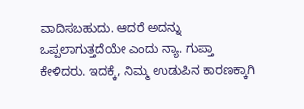ವಾದಿಸಬಹುದು. ಆದರೆ ಅದನ್ನು ಒಪ್ಪಲಾಗುತ್ತದೆಯೇ ಎಂದು ನ್ಯಾ. ಗುಪ್ತಾ ಕೇಳಿದರು. ಇದಕ್ಕೆ, ನಿಮ್ಮ ಉಡುಪಿನ ಕಾರಣಕ್ಕಾಗಿ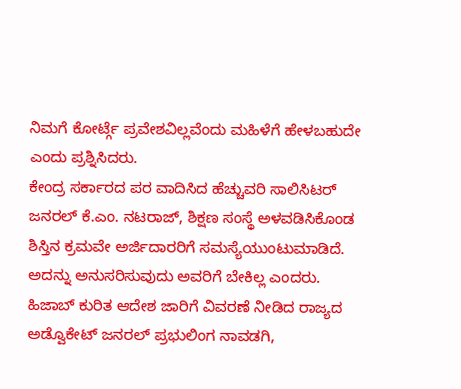ನಿಮಗೆ ಕೋರ್ಟ್ಗೆ ಪ್ರವೇಶವಿಲ್ಲವೆಂದು ಮಹಿಳೆಗೆ ಹೇಳಬಹುದೇ ಎಂದು ಪ್ರಶ್ನಿಸಿದರು.
ಕೇಂದ್ರ ಸರ್ಕಾರದ ಪರ ವಾದಿಸಿದ ಹೆಚ್ಚುವರಿ ಸಾಲಿಸಿಟರ್ ಜನರಲ್ ಕೆ.ಎಂ. ನಟರಾಜ್, ಶಿಕ್ಷಣ ಸಂಸ್ಥೆ ಅಳವಡಿಸಿಕೊಂಡ ಶಿಸ್ತಿನ ಕ್ರಮವೇ ಅರ್ಜಿದಾರರಿಗೆ ಸಮಸ್ಯೆಯುಂಟುಮಾಡಿದೆ. ಅದನ್ನು ಅನುಸರಿಸುವುದು ಅವರಿಗೆ ಬೇಕಿಲ್ಲ ಎಂದರು.
ಹಿಜಾಬ್ ಕುರಿತ ಆದೇಶ ಜಾರಿಗೆ ವಿವರಣೆ ನೀಡಿದ ರಾಜ್ಯದ ಅಡ್ವೊಕೇಟ್ ಜನರಲ್ ಪ್ರಭುಲಿಂಗ ನಾವಡಗಿ,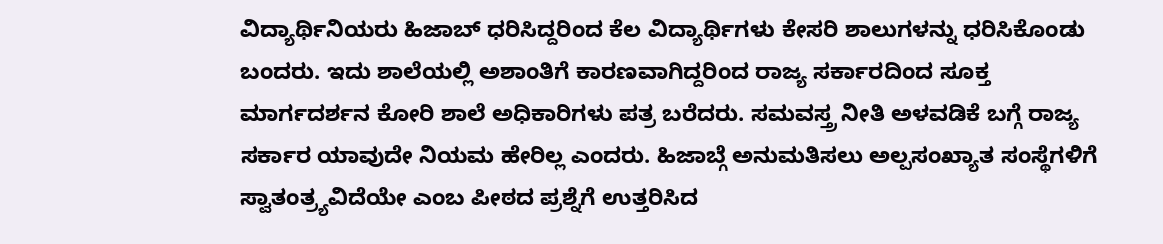ವಿದ್ಯಾರ್ಥಿನಿಯರು ಹಿಜಾಬ್ ಧರಿಸಿದ್ದರಿಂದ ಕೆಲ ವಿದ್ಯಾರ್ಥಿಗಳು ಕೇಸರಿ ಶಾಲುಗಳನ್ನು ಧರಿಸಿಕೊಂಡು ಬಂದರು. ಇದು ಶಾಲೆಯಲ್ಲಿ ಅಶಾಂತಿಗೆ ಕಾರಣವಾಗಿದ್ದರಿಂದ ರಾಜ್ಯ ಸರ್ಕಾರದಿಂದ ಸೂಕ್ತ ಮಾರ್ಗದರ್ಶನ ಕೋರಿ ಶಾಲೆ ಅಧಿಕಾರಿಗಳು ಪತ್ರ ಬರೆದರು. ಸಮವಸ್ತ್ರ ನೀತಿ ಅಳವಡಿಕೆ ಬಗ್ಗೆ ರಾಜ್ಯ ಸರ್ಕಾರ ಯಾವುದೇ ನಿಯಮ ಹೇರಿಲ್ಲ ಎಂದರು. ಹಿಜಾಬ್ಗೆ ಅನುಮತಿಸಲು ಅಲ್ಪಸಂಖ್ಯಾತ ಸಂಸ್ಥೆಗಳಿಗೆ ಸ್ವಾತಂತ್ರ್ಯವಿದೆಯೇ ಎಂಬ ಪೀಠದ ಪ್ರಶ್ನೆಗೆ ಉತ್ತರಿಸಿದ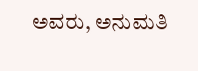ಅವರು, ಅನುಮತಿ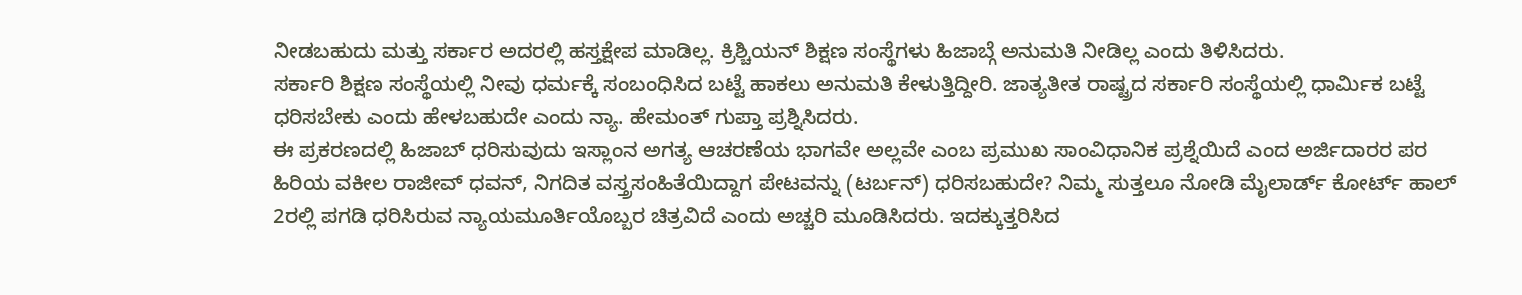ನೀಡಬಹುದು ಮತ್ತು ಸರ್ಕಾರ ಅದರಲ್ಲಿ ಹಸ್ತಕ್ಷೇಪ ಮಾಡಿಲ್ಲ. ಕ್ರಿಶ್ಚಿಯನ್ ಶಿಕ್ಷಣ ಸಂಸ್ಥೆಗಳು ಹಿಜಾಬ್ಗೆ ಅನುಮತಿ ನೀಡಿಲ್ಲ ಎಂದು ತಿಳಿಸಿದರು.
ಸರ್ಕಾರಿ ಶಿಕ್ಷಣ ಸಂಸ್ಥೆಯಲ್ಲಿ ನೀವು ಧರ್ಮಕ್ಕೆ ಸಂಬಂಧಿಸಿದ ಬಟ್ಟೆ ಹಾಕಲು ಅನುಮತಿ ಕೇಳುತ್ತಿದ್ದೀರಿ. ಜಾತ್ಯತೀತ ರಾಷ್ಟ್ರದ ಸರ್ಕಾರಿ ಸಂಸ್ಥೆಯಲ್ಲಿ ಧಾರ್ವಿುಕ ಬಟ್ಟೆ ಧರಿಸಬೇಕು ಎಂದು ಹೇಳಬಹುದೇ ಎಂದು ನ್ಯಾ. ಹೇಮಂತ್ ಗುಪ್ತಾ ಪ್ರಶ್ನಿಸಿದರು.
ಈ ಪ್ರಕರಣದಲ್ಲಿ ಹಿಜಾಬ್ ಧರಿಸುವುದು ಇಸ್ಲಾಂನ ಅಗತ್ಯ ಆಚರಣೆಯ ಭಾಗವೇ ಅಲ್ಲವೇ ಎಂಬ ಪ್ರಮುಖ ಸಾಂವಿಧಾನಿಕ ಪ್ರಶ್ನೆಯಿದೆ ಎಂದ ಅರ್ಜಿದಾರರ ಪರ ಹಿರಿಯ ವಕೀಲ ರಾಜೀವ್ ಧವನ್, ನಿಗದಿತ ವಸ್ತ್ರಸಂಹಿತೆಯಿದ್ದಾಗ ಪೇಟವನ್ನು (ಟರ್ಬನ್) ಧರಿಸಬಹುದೇ? ನಿಮ್ಮ ಸುತ್ತಲೂ ನೋಡಿ ಮೈಲಾರ್ಡ್ ಕೋರ್ಟ್ ಹಾಲ್ 2ರಲ್ಲಿ ಪಗಡಿ ಧರಿಸಿರುವ ನ್ಯಾಯಮೂರ್ತಿಯೊಬ್ಬರ ಚಿತ್ರವಿದೆ ಎಂದು ಅಚ್ಚರಿ ಮೂಡಿಸಿದರು. ಇದಕ್ಕುತ್ತರಿಸಿದ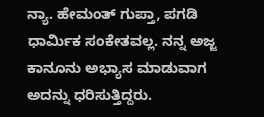ನ್ಯಾ. ಹೇಮಂತ್ ಗುಪ್ತಾ, ಪಗಡಿ ಧಾರ್ವಿುಕ ಸಂಕೇತವಲ್ಲ. ನನ್ನ ಅಜ್ಜ ಕಾನೂನು ಅಭ್ಯಾಸ ಮಾಡುವಾಗ ಅದನ್ನು ಧರಿಸುತ್ತಿದ್ದರು.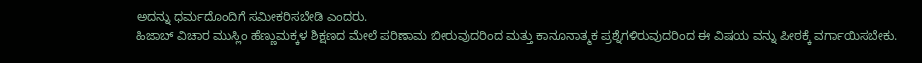ಅದನ್ನು ಧರ್ಮದೊಂದಿಗೆ ಸಮೀಕರಿಸಬೇಡಿ ಎಂದರು.
ಹಿಜಾಬ್ ವಿಚಾರ ಮುಸ್ಲಿಂ ಹೆಣ್ಣುಮಕ್ಕಳ ಶಿಕ್ಷಣದ ಮೇಲೆ ಪರಿಣಾಮ ಬೀರುವುದರಿಂದ ಮತ್ತು ಕಾನೂನಾತ್ಮಕ ಪ್ರಶ್ನೆಗಳಿರುವುದರಿಂದ ಈ ವಿಷಯ ವನ್ನು ಪೀಠಕ್ಕೆ ವರ್ಗಾಯಿಸಬೇಕು.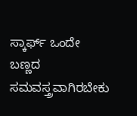ಸ್ಕಾರ್ಫ್ ಒಂದೇ ಬಣ್ಣದ ಸಮವಸ್ತ್ರವಾಗಿರಬೇಕು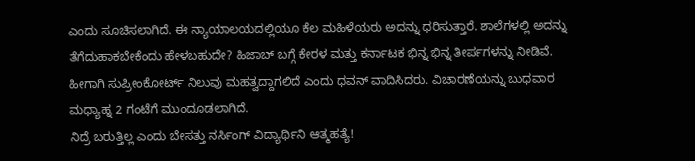ಎಂದು ಸೂಚಿಸಲಾಗಿದೆ. ಈ ನ್ಯಾಯಾಲಯದಲ್ಲಿಯೂ ಕೆಲ ಮಹಿಳೆಯರು ಅದನ್ನು ಧರಿಸುತ್ತಾರೆ. ಶಾಲೆಗಳಲ್ಲಿ ಅದನ್ನು ತೆಗೆದುಹಾಕಬೇಕೆಂದು ಹೇಳಬಹುದೇ? ಹಿಜಾಬ್ ಬಗ್ಗೆ ಕೇರಳ ಮತ್ತು ಕರ್ನಾಟಕ ಭಿನ್ನ ಭಿನ್ನ ತೀರ್ಪಗಳನ್ನು ನೀಡಿವೆ. ಹೀಗಾಗಿ ಸುಪ್ರೀಂಕೋರ್ಟ್ ನಿಲುವು ಮಹತ್ವದ್ದಾಗಲಿದೆ ಎಂದು ಧವನ್ ವಾದಿಸಿದರು. ವಿಚಾರಣೆಯನ್ನು ಬುಧವಾರ ಮಧ್ಯಾಹ್ನ 2 ಗಂಟೆಗೆ ಮುಂದೂಡಲಾಗಿದೆ.
ನಿದ್ರೆ ಬರುತ್ತಿಲ್ಲ ಎಂದು ಬೇಸತ್ತು ನರ್ಸಿಂಗ್ ವಿದ್ಯಾರ್ಥಿನಿ ಆತ್ಮಹತ್ಯೆ!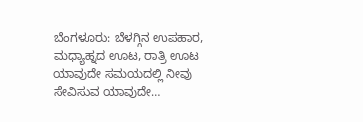ಬೆಂಗಳೂರು: ಬೆಳಗ್ಗಿನ ಉಪಹಾರ, ಮಧ್ಯಾಹ್ನದ ಊಟ, ರಾತ್ರಿ ಊಟ ಯಾವುದೇ ಸಮಯದಲ್ಲಿ ನೀವು ಸೇವಿಸುವ ಯಾವುದೇ…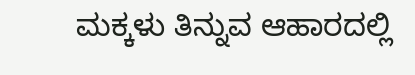ಮಕ್ಕಳು ತಿನ್ನುವ ಆಹಾರದಲ್ಲಿ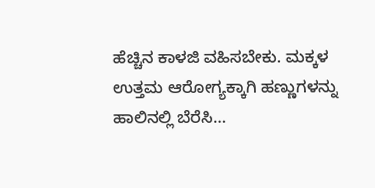ಹೆಚ್ಚಿನ ಕಾಳಜಿ ವಹಿಸಬೇಕು. ಮಕ್ಕಳ ಉತ್ತಮ ಆರೋಗ್ಯಕ್ಕಾಗಿ ಹಣ್ಣುಗಳನ್ನು ಹಾಲಿನಲ್ಲಿ ಬೆರೆಸಿ…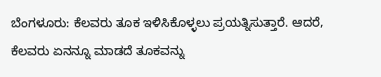ಬೆಂಗಳೂರು: ಕೆಲವರು ತೂಕ ಇಳಿಸಿಕೊಳ್ಳಲು ಪ್ರಯತ್ನಿಸುತ್ತಾರೆ. ಆದರೆ, ಕೆಲವರು ಏನನ್ನೂ ಮಾಡದೆ ತೂಕವನ್ನು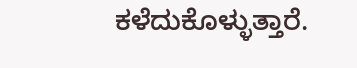ಕಳೆದುಕೊಳ್ಳುತ್ತಾರೆ.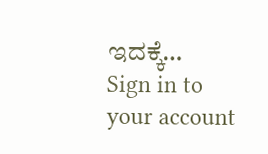ಇದಕ್ಕೆ…
Sign in to your account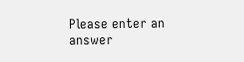Please enter an answer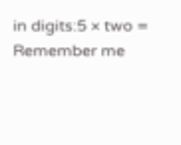in digits:5 × two =
Remember me